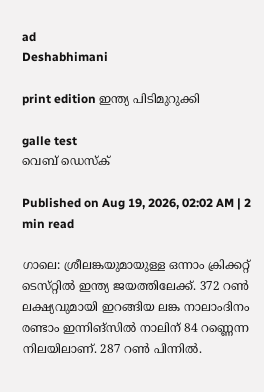ad
Deshabhimani

print edition ഇന്ത്യ പിടിമുറുക്കി

galle test
വെബ് ഡെസ്ക്

Published on Aug 19, 2026, 02:02 AM | 2 min read

ഗാലെ: ശ്രീലങ്കയുമായുള്ള ഒന്നാം ക്രിക്കറ്റ്‌ ടെസ്‌റ്റിൽ ഇന്ത്യ ജയത്തിലേക്ക്‌. 372 റൺ ലക്ഷ്യവുമായി ഇറങ്ങിയ ലങ്ക നാലാംദിനം രണ്ടാം ഇന്നിങ്‌സിൽ നാലിന്‌ 84 റണ്ണെന്ന നിലയിലാണ്‌. 287 റൺ പിന്നിൽ.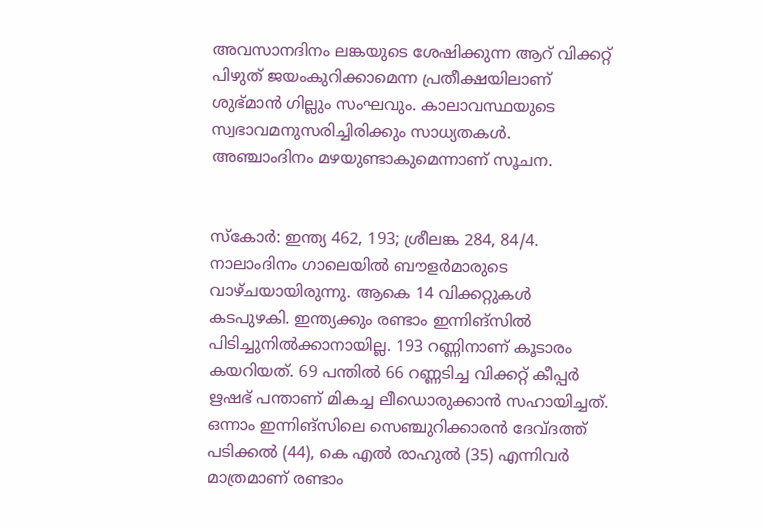അവസാനദിനം ലങ്കയുടെ ശേഷിക്കുന്ന ആറ്‌ വിക്കറ്റ്‌ പിഴുത്‌ ജയംകുറിക്കാമെന്ന പ്രതീക്ഷയിലാണ്‌ ശുഭ്‌മാൻ ഗില്ലും സംഘവും. കാലാവസ്ഥയുടെ സ്വഭാവമനുസരിച്ചിരിക്കും സാധ്യതകൾ. അഞ്ചാംദിനം മഴയുണ്ടാകുമെന്നാണ്‌ സൂചന.


സ്‌കോർ: ഇന്ത്യ 462, 193; ശ്രീലങ്ക 284, 84/4. നാലാംദിനം ഗാലെയിൽ ബ‍ൗളർമാരുടെ വാഴ്‌ചയായിരുന്നു. ആകെ 14 വിക്കറ്റുകൾ കടപുഴകി. ഇന്ത്യക്കും രണ്ടാം ഇന്നിങ്‌സിൽ പിടിച്ചുനിൽക്കാനായില്ല. 193 റണ്ണിനാണ്‌ കൂടാരം കയറിയത്‌. 69 പന്തിൽ 66 റണ്ണടിച്ച വിക്കറ്റ്‌ കീപ്പർ ഋഷഭ്‌ പന്താണ്‌ മികച്ച ലീഡൊരുക്കാൻ സഹായിച്ചത്‌. ഒന്നാം ഇന്നിങ്‌സിലെ സെഞ്ചുറിക്കാരൻ ദേവ്‌ദത്ത്‌ പടിക്കൽ (44), കെ എൽ രാഹുൽ (35) എന്നിവർ മാത്രമാണ്‌ രണ്ടാം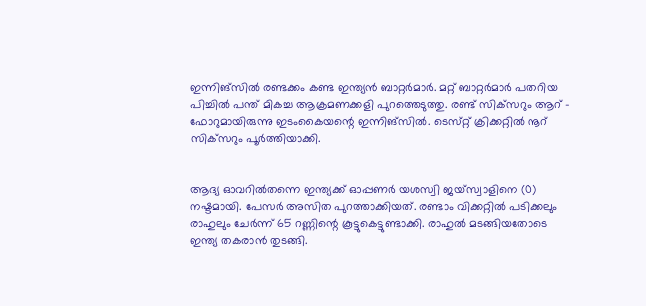ഇന്നിങ്‌സിൽ രണ്ടക്കം കണ്ട ഇന്ത്യൻ ബാറ്റർമാർ. മറ്റ്‌ ബാറ്റർമാർ പതറിയ പിച്ചിൽ പന്ത്‌ മികച്ച ആക്രമണക്കളി പുറത്തെടുത്തു. രണ്ട്‌ സിക്‌സറും ആറ്‌ - ഫോറുമായിരുന്നു ഇടംകൈയന്റെ ഇന്നിങ്‌സിൽ. ടെസ്‌റ്റ്‌ ക്രിക്കറ്റിൽ നൂറ്‌ സിക്‌സറും പൂർത്തിയാക്കി.


ആദ്യ ഓവറിൽതന്നെ ഇന്ത്യക്ക്‌ ഓപ്പണർ യശസ്വി ജയ്‌സ്വാളിനെ (0) നഷ്ടമായി. പേസർ അസിത പുറത്താക്കിയത്‌. രണ്ടാം വിക്കറ്റിൽ പടിക്കലും രാഹുലും ചേർന്ന്‌ 65 റണ്ണിന്റെ കൂ‍ട്ടുകെട്ടുണ്ടാക്കി. രാഹുൽ മടങ്ങിയതോടെ ഇന്ത്യ തകരാൻ തുടങ്ങി.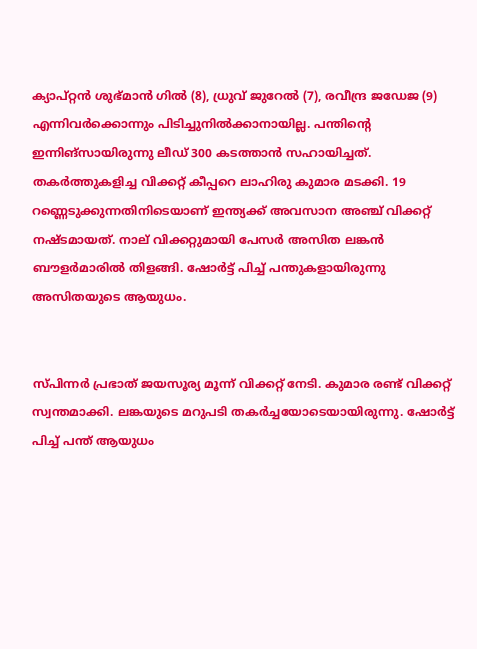ക്യാപ്‌റ്റൻ ശുഭ്‌മാൻ ഗിൽ (8), ധ്രുവ്‌ ജുറേൽ (7), രവീന്ദ്ര ജഡേജ (9) എന്നിവർക്കൊന്നും പിടിച്ചുനിൽക്കാനായില്ല. പന്തിന്റെ ഇന്നിങ്‌സായിരുന്നു ലീഡ്‌ 300 കടത്താൻ സഹായിച്ചത്‌. തകർത്തുകളിച്ച വിക്കറ്റ്‌ കീപ്പറെ ലാഹിരു കുമാര മടക്കി. 19 റണ്ണെടുക്കുന്നതിനിടെയാണ്‌ ഇന്ത്യക്ക്‌ അവസാന അഞ്ച്‌ വിക്കറ്റ്‌ നഷ്ടമായത്‌. നാല്‌ വിക്കറ്റുമായി പേസർ അസിത ലങ്കൻ ബ‍ൗളർമാരിൽ തിളങ്ങി. ഷോർട്ട്‌ പിച്ച്‌ പന്തുകളായിരുന്നു അസിതയുടെ ആയുധം.


സ്‌പിന്നർ പ്രഭാത്‌ ജയസൂര്യ മൂന്ന്‌ വിക്കറ്റ്‌ നേടി. കുമാര രണ്ട്‌ വിക്കറ്റ്‌ സ്വന്തമാക്കി. ലങ്കയുടെ മറുപടി തകർച്ചയോടെയായിരുന്നു. ഷോർട്ട്‌ പിച്ച് പന്ത്‌ ആയുധം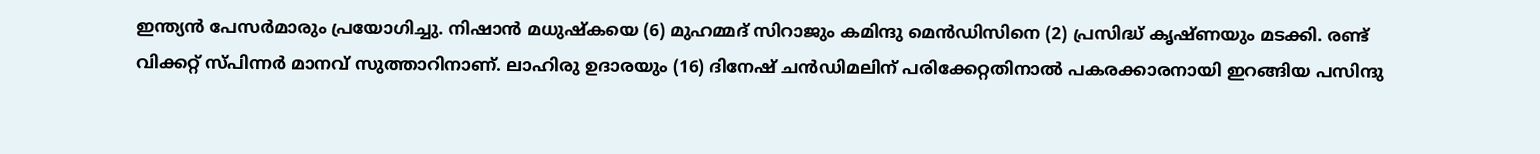ഇന്ത്യൻ പേസർമാരും പ്രയോഗിച്ചു. നിഷാൻ മധുഷ്‌കയെ (6) മുഹമ്മദ്‌ സിറാജും കമിന്ദു മെൻഡിസിനെ (2) പ്രസിദ്ധ്‌ കൃഷ്‌ണയും മടക്കി. രണ്ട്‌ വിക്കറ്റ്‌ സ്‌പിന്നർ മാനവ്‌ സുത്താറിനാണ്‌. ലാഹിരു ഉദാരയും (16) ദിനേഷ്‌ ചൻഡിമലിന്‌ പരിക്കേറ്റതിനാൽ പകരക്കാരനായി ഇറങ്ങിയ പസിന്ദു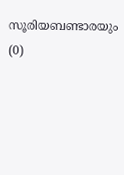സൂരിയബണ്ടാരയും (0)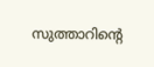സുത്താറിന്റെ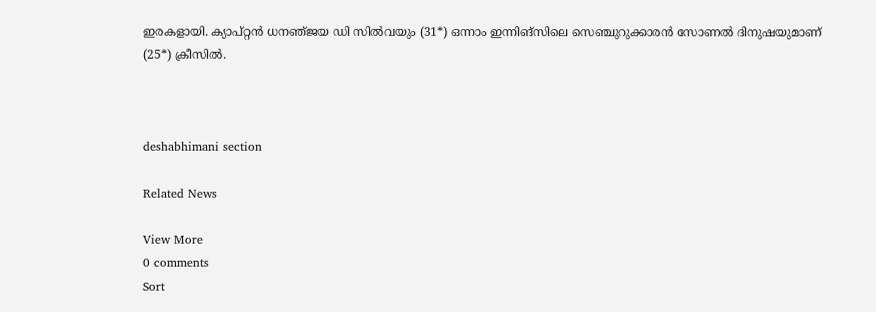ഇരകളായി. ക്യാപ്‌റ്റൻ ധനഞ്‌ജയ ഡി സിൽവയും (31*) ഒന്നാം ഇന്നിങ്‌സിലെ സെഞ്ചുറുക്കാരൻ സോണൽ ദിനുഷയുമാണ്‌ (25*) ക്രീസിൽ.



deshabhimani section

Related News

View More
0 comments
Sort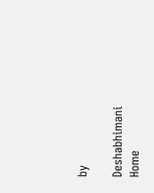by

Deshabhimani
Home